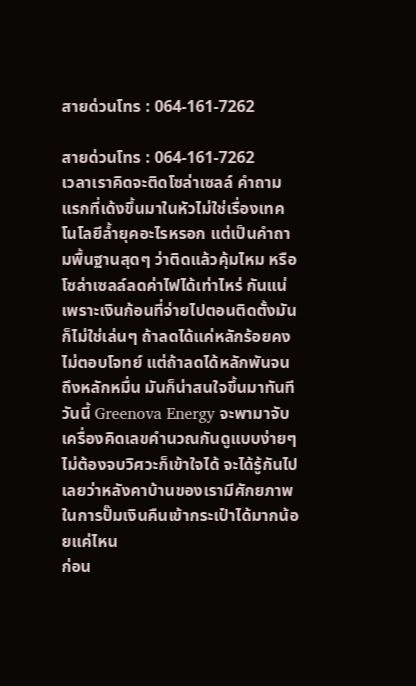สายด่วนโทร : 064-161-7262

สายด่วนโทร : 064-161-7262
เวลาเราคิดจะติดโซล่าเซลล์ คำถามแรกที่เด้งขึ้นมาในหัวไม่ใช่เรื่องเทคโนโลยีล้ำยุคอะไรหรอก แต่เป็นคำถามพื้นฐานสุดๆ ว่าติดแล้วคุ้มไหม หรือ โซล่าเซลล์ลดค่าไฟได้เท่าไหร่ กันแน่ เพราะเงินก้อนที่จ่ายไปตอนติดตั้งมันก็ไม่ใช่เล่นๆ ถ้าลดได้แค่หลักร้อยคงไม่ตอบโจทย์ แต่ถ้าลดได้หลักพันจนถึงหลักหมื่น มันก็น่าสนใจขึ้นมาทันที
วันนี้ Greenova Energy จะพามาจับเครื่องคิดเลขคำนวณกันดูแบบง่ายๆ ไม่ต้องจบวิศวะก็เข้าใจได้ จะได้รู้กันไปเลยว่าหลังคาบ้านของเรามีศักยภาพในการปั๊มเงินคืนเข้ากระเป๋าได้มากน้อยแค่ไหน
ก่อน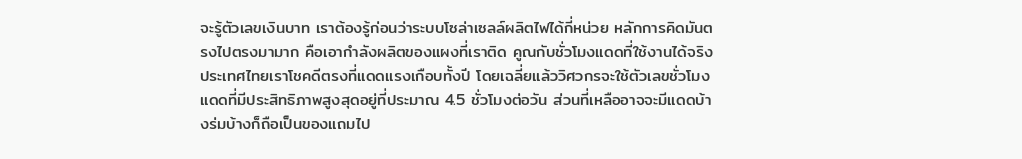จะรู้ตัวเลขเงินบาท เราต้องรู้ก่อนว่าระบบโซล่าเซลล์ผลิตไฟได้กี่หน่วย หลักการคิดมันตรงไปตรงมามาก คือเอากำลังผลิตของแผงที่เราติด คูณกับชั่วโมงแดดที่ใช้งานได้จริง
ประเทศไทยเราโชคดีตรงที่แดดแรงเกือบทั้งปี โดยเฉลี่ยแล้ววิศวกรจะใช้ตัวเลขชั่วโมงแดดที่มีประสิทธิภาพสูงสุดอยู่ที่ประมาณ 4.5 ชั่วโมงต่อวัน ส่วนที่เหลืออาจจะมีแดดบ้างร่มบ้างก็ถือเป็นของแถมไป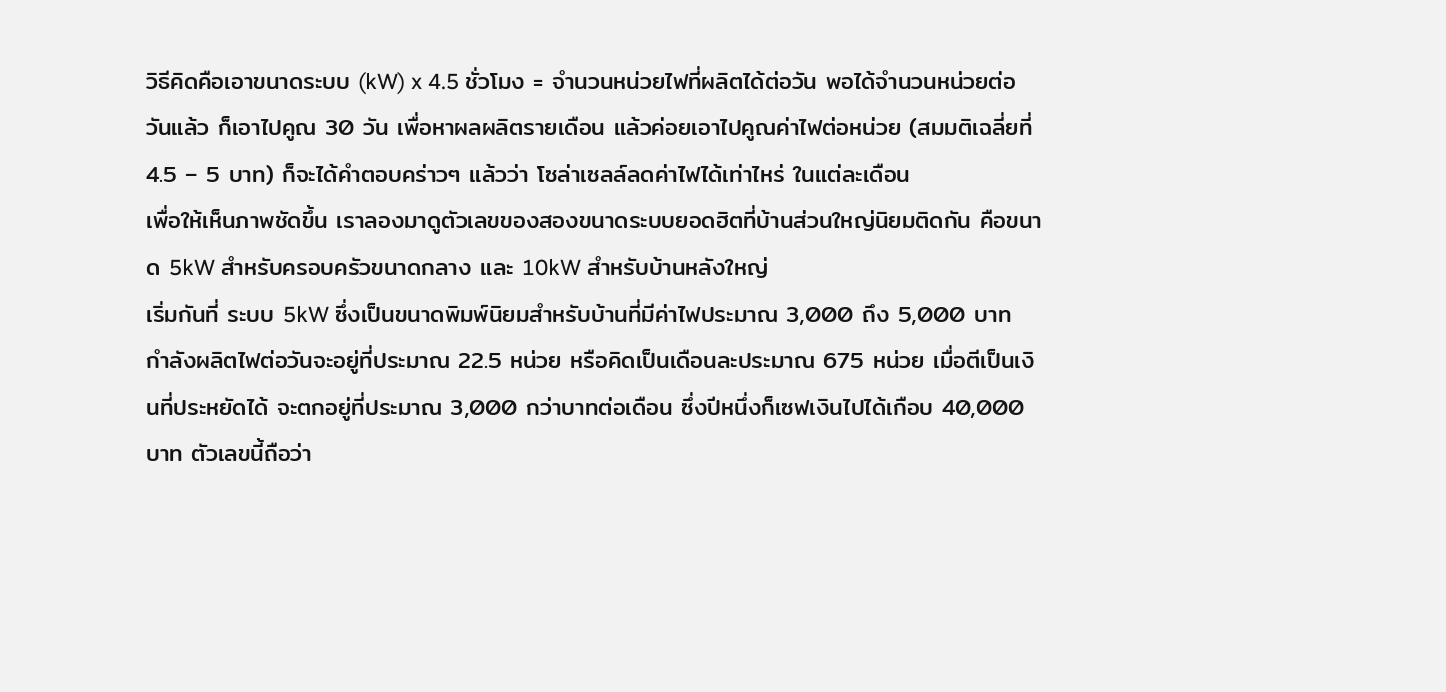วิธีคิดคือเอาขนาดระบบ (kW) x 4.5 ชั่วโมง = จำนวนหน่วยไฟที่ผลิตได้ต่อวัน พอได้จำนวนหน่วยต่อวันแล้ว ก็เอาไปคูณ 30 วัน เพื่อหาผลผลิตรายเดือน แล้วค่อยเอาไปคูณค่าไฟต่อหน่วย (สมมติเฉลี่ยที่ 4.5 – 5 บาท) ก็จะได้คำตอบคร่าวๆ แล้วว่า โซล่าเซลล์ลดค่าไฟได้เท่าไหร่ ในแต่ละเดือน
เพื่อให้เห็นภาพชัดขึ้น เราลองมาดูตัวเลขของสองขนาดระบบยอดฮิตที่บ้านส่วนใหญ่นิยมติดกัน คือขนาด 5kW สำหรับครอบครัวขนาดกลาง และ 10kW สำหรับบ้านหลังใหญ่
เริ่มกันที่ ระบบ 5kW ซึ่งเป็นขนาดพิมพ์นิยมสำหรับบ้านที่มีค่าไฟประมาณ 3,000 ถึง 5,000 บาท กำลังผลิตไฟต่อวันจะอยู่ที่ประมาณ 22.5 หน่วย หรือคิดเป็นเดือนละประมาณ 675 หน่วย เมื่อตีเป็นเงินที่ประหยัดได้ จะตกอยู่ที่ประมาณ 3,000 กว่าบาทต่อเดือน ซึ่งปีหนึ่งก็เซฟเงินไปได้เกือบ 40,000 บาท ตัวเลขนี้ถือว่า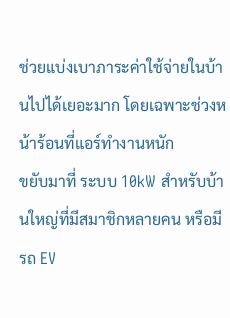ช่วยแบ่งเบาภาระค่าใช้จ่ายในบ้านไปได้เยอะมาก โดยเฉพาะช่วงหน้าร้อนที่แอร์ทำงานหนัก
ขยับมาที่ ระบบ 10kW สำหรับบ้านใหญ่ที่มีสมาชิกหลายคน หรือมีรถ EV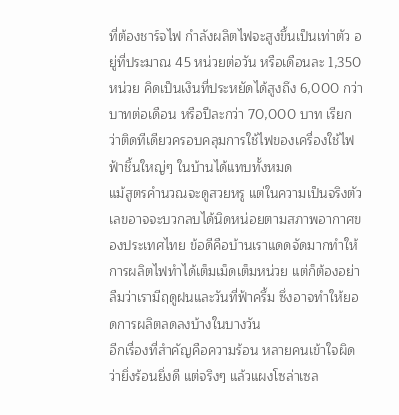ที่ต้องชาร์จไฟ กำลังผลิตไฟจะสูงขึ้นเป็นเท่าตัว อยู่ที่ประมาณ 45 หน่วยต่อวัน หรือเดือนละ 1,350 หน่วย คิดเป็นเงินที่ประหยัดได้สูงถึง 6,000 กว่าบาทต่อเดือน หรือปีละกว่า 70,000 บาท เรียกว่าติดทีเดียวครอบคลุมการใช้ไฟของเครื่องใช้ไฟฟ้าชิ้นใหญ่ๆ ในบ้านได้แทบทั้งหมด
แม้สูตรคำนวณจะดูสวยหรู แต่ในความเป็นจริงตัวเลขอาจจะบวกลบได้นิดหน่อยตามสภาพอากาศของประเทศไทย ข้อดีคือบ้านเราแดดจัดมากทำให้การผลิตไฟทำได้เต็มเม็ดเต็มหน่วย แต่ก็ต้องอย่าลืมว่าเรามีฤดูฝนและวันที่ฟ้าครึ้ม ซึ่งอาจทำให้ยอดการผลิตลดลงบ้างในบางวัน
อีกเรื่องที่สำคัญคือความร้อน หลายคนเข้าใจผิดว่ายิ่งร้อนยิ่งดี แต่จริงๆ แล้วแผงโซล่าเซล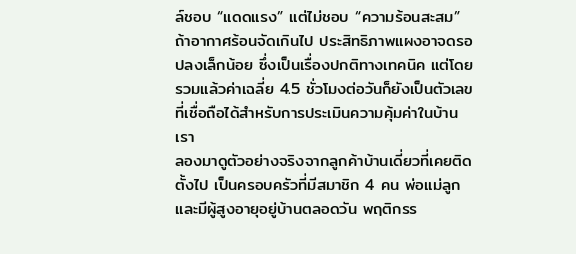ล์ชอบ “แดดแรง” แต่ไม่ชอบ “ความร้อนสะสม” ถ้าอากาศร้อนจัดเกินไป ประสิทธิภาพแผงอาจดรอปลงเล็กน้อย ซึ่งเป็นเรื่องปกติทางเทคนิค แต่โดยรวมแล้วค่าเฉลี่ย 4.5 ชั่วโมงต่อวันก็ยังเป็นตัวเลขที่เชื่อถือได้สำหรับการประเมินความคุ้มค่าในบ้านเรา
ลองมาดูตัวอย่างจริงจากลูกค้าบ้านเดี่ยวที่เคยติดตั้งไป เป็นครอบครัวที่มีสมาชิก 4 คน พ่อแม่ลูก และมีผู้สูงอายุอยู่บ้านตลอดวัน พฤติกรร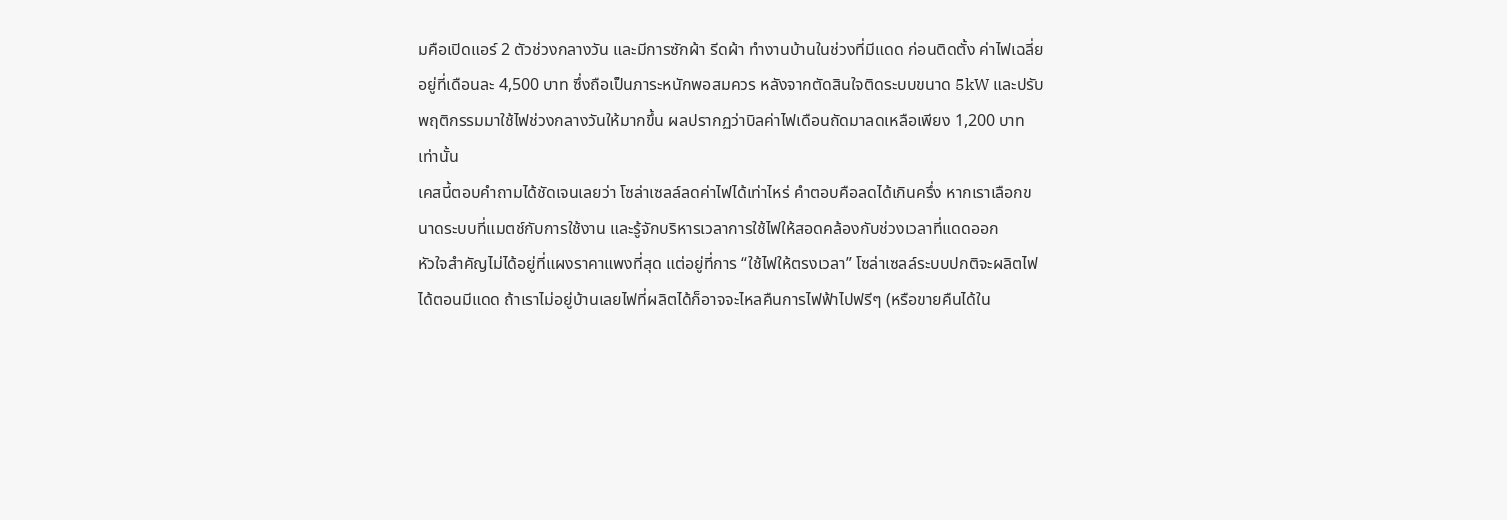มคือเปิดแอร์ 2 ตัวช่วงกลางวัน และมีการซักผ้า รีดผ้า ทำงานบ้านในช่วงที่มีแดด ก่อนติดตั้ง ค่าไฟเฉลี่ยอยู่ที่เดือนละ 4,500 บาท ซึ่งถือเป็นภาระหนักพอสมควร หลังจากตัดสินใจติดระบบขนาด 5kW และปรับพฤติกรรมมาใช้ไฟช่วงกลางวันให้มากขึ้น ผลปรากฏว่าบิลค่าไฟเดือนถัดมาลดเหลือเพียง 1,200 บาท เท่านั้น
เคสนี้ตอบคำถามได้ชัดเจนเลยว่า โซล่าเซลล์ลดค่าไฟได้เท่าไหร่ คำตอบคือลดได้เกินครึ่ง หากเราเลือกขนาดระบบที่แมตช์กับการใช้งาน และรู้จักบริหารเวลาการใช้ไฟให้สอดคล้องกับช่วงเวลาที่แดดออก
หัวใจสำคัญไม่ได้อยู่ที่แผงราคาแพงที่สุด แต่อยู่ที่การ “ใช้ไฟให้ตรงเวลา” โซล่าเซลล์ระบบปกติจะผลิตไฟได้ตอนมีแดด ถ้าเราไม่อยู่บ้านเลยไฟที่ผลิตได้ก็อาจจะไหลคืนการไฟฟ้าไปฟรีๆ (หรือขายคืนได้ใน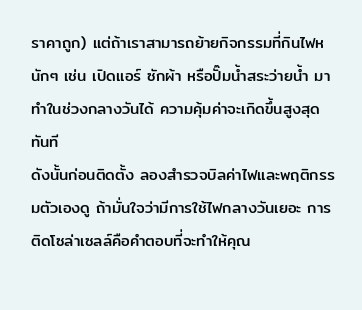ราคาถูก) แต่ถ้าเราสามารถย้ายกิจกรรมที่กินไฟหนักๆ เช่น เปิดแอร์ ซักผ้า หรือปั๊มน้ำสระว่ายน้ำ มาทำในช่วงกลางวันได้ ความคุ้มค่าจะเกิดขึ้นสูงสุดทันที
ดังนั้นก่อนติดตั้ง ลองสำรวจบิลค่าไฟและพฤติกรรมตัวเองดู ถ้ามั่นใจว่ามีการใช้ไฟกลางวันเยอะ การติดโซล่าเซลล์คือคำตอบที่จะทำให้คุณ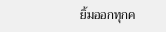ยิ้มออกทุกค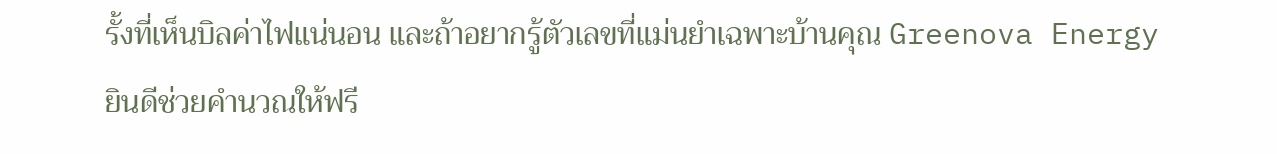รั้งที่เห็นบิลค่าไฟแน่นอน และถ้าอยากรู้ตัวเลขที่แม่นยำเฉพาะบ้านคุณ Greenova Energy ยินดีช่วยคำนวณให้ฟรี